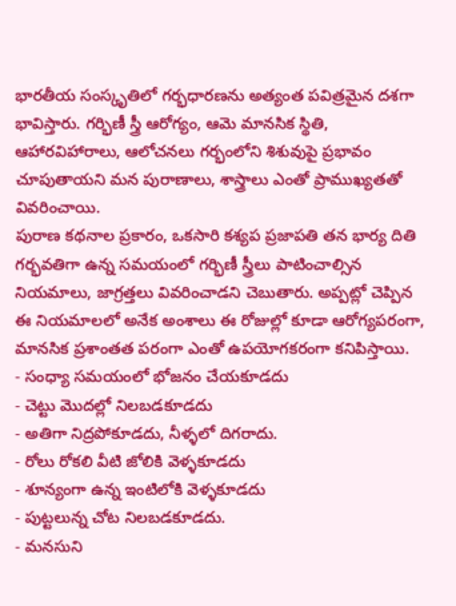భారతీయ సంస్కృతిలో గర్భధారణను అత్యంత పవిత్రమైన దశగా భావిస్తారు. గర్భిణీ స్త్రీ ఆరోగ్యం, ఆమె మానసిక స్థితి, ఆహారవిహారాలు, ఆలోచనలు గర్భంలోని శిశువుపై ప్రభావం చూపుతాయని మన పురాణాలు, శాస్త్రాలు ఎంతో ప్రాముఖ్యతతో వివరించాయి.
పురాణ కథనాల ప్రకారం, ఒకసారి కశ్యప ప్రజాపతి తన భార్య దితి గర్భవతిగా ఉన్న సమయంలో గర్భిణీ స్త్రీలు పాటించాల్సిన నియమాలు, జాగ్రత్తలు వివరించాడని చెబుతారు. అప్పట్లో చెప్పిన ఈ నియమాలలో అనేక అంశాలు ఈ రోజుల్లో కూడా ఆరోగ్యపరంగా, మానసిక ప్రశాంతత పరంగా ఎంతో ఉపయోగకరంగా కనిపిస్తాయి.
- సంధ్యా సమయంలో భోజనం చేయకూడదు
- చెట్టు మొదల్లో నిలబడకూడదు
- అతిగా నిద్రపోకూడదు, నీళ్ళలో దిగరాదు.
- రోలు రోకలి వీటి జోలికి వెళ్ళకూడదు
- శూన్యంగా ఉన్న ఇంటిలోకి వెళ్ళకూడదు
- పుట్టలున్న చోట నిలబడకూడదు.
- మనసుని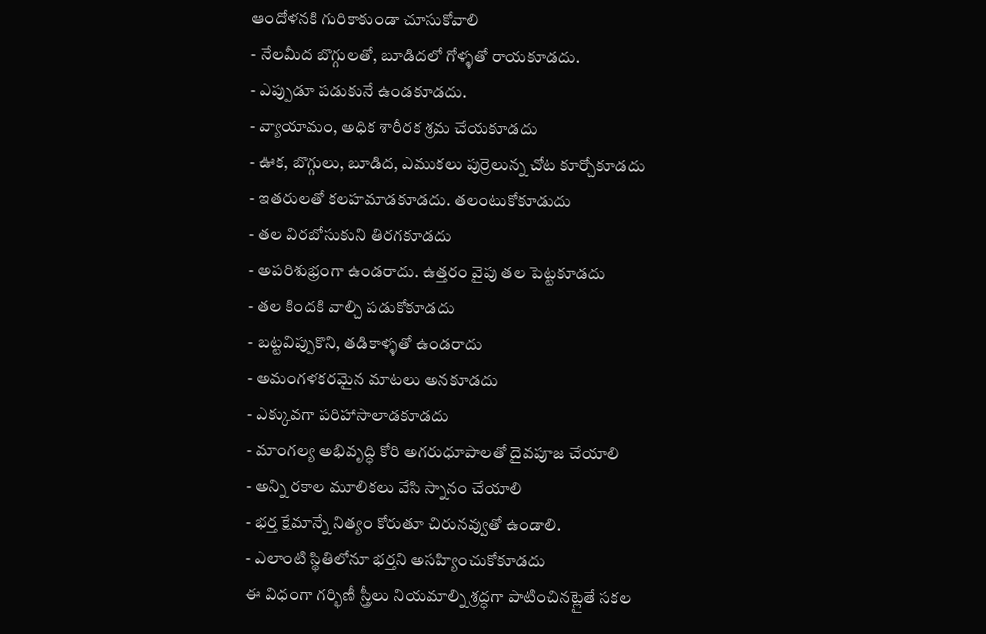ఆందోళనకి గురికాకుండా చూసుకోవాలి
- నేలమీద బొగ్గులతో, బూడిదలో గోళ్ళతో రాయకూడదు.
- ఎప్పుడూ పడుకునే ఉండకూడదు.
- వ్యాయామం, అధిక శారీరక శ్రమ చేయకూడదు
- ఊక, బొగ్గులు, బూడిద, ఎముకలు పుర్రెలున్న చోట కూర్చోకూడదు
- ఇతరులతో కలహమాడకూడదు. తలంటుకోకూడుదు
- తల విరబోసుకుని తిరగకూడదు
- అపరిశుభ్రంగా ఉండరాదు. ఉత్తరం వైపు తల పెట్టకూడదు
- తల కిందకి వాల్చి పడుకోకూడదు
- బట్టవిప్పుకొని, తడికాళ్ళతో ఉండరాదు
- అమంగళకరమైన మాటలు అనకూడదు
- ఎక్కువగా పరిహాసాలాడకూడదు
- మాంగల్య అభివృద్ధి కోరి అగరుధూపాలతో దైవపూజ చేయాలి
- అన్ని రకాల మూలికలు వేసి స్నానం చేయాలి
- భర్త క్షేమాన్నే నిత్యం కోరుతూ చిరునవ్వుతో ఉండాలి.
- ఎలాంటి స్థితిలోనూ భర్తని అసహ్యించుకోకూడదు
ఈ విధంగా గర్భిణీ స్త్రీలు నియమాల్ని శ్రద్ధగా పాటించినట్లైతే సకల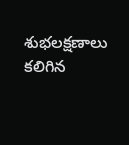శుభలక్షణాలు కలిగిన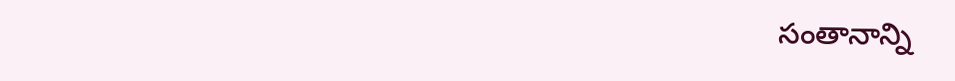సంతానాన్ని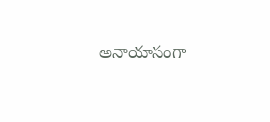అనాయాసంగా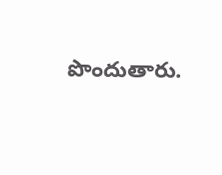పొందుతారు.